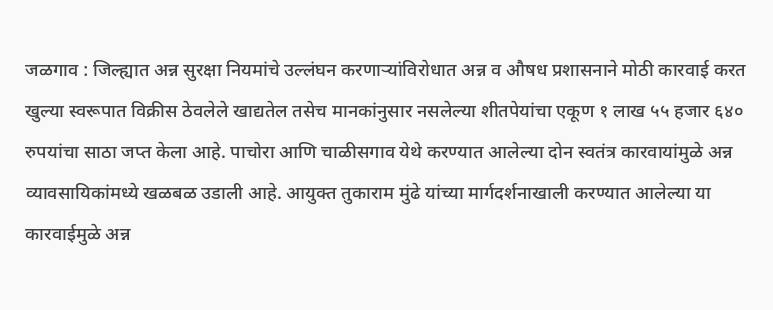जळगाव : जिल्ह्यात अन्न सुरक्षा नियमांचे उल्लंघन करणाऱ्यांविरोधात अन्न व औषध प्रशासनाने मोठी कारवाई करत खुल्या स्वरूपात विक्रीस ठेवलेले खाद्यतेल तसेच मानकांनुसार नसलेल्या शीतपेयांचा एकूण १ लाख ५५ हजार ६४० रुपयांचा साठा जप्त केला आहे. पाचोरा आणि चाळीसगाव येथे करण्यात आलेल्या दोन स्वतंत्र कारवायांमुळे अन्न व्यावसायिकांमध्ये खळबळ उडाली आहे. आयुक्त तुकाराम मुंढे यांच्या मार्गदर्शनाखाली करण्यात आलेल्या या कारवाईमुळे अन्न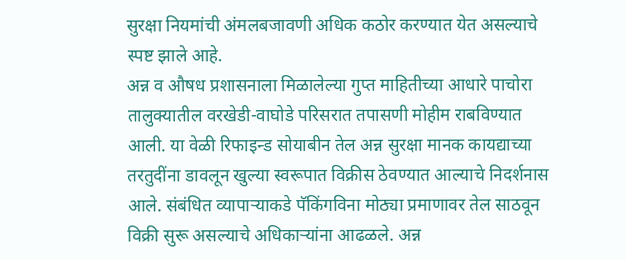सुरक्षा नियमांची अंमलबजावणी अधिक कठोर करण्यात येत असल्याचे स्पष्ट झाले आहे.
अन्न व औषध प्रशासनाला मिळालेल्या गुप्त माहितीच्या आधारे पाचोरा तालुक्यातील वरखेडी-वाघोडे परिसरात तपासणी मोहीम राबविण्यात आली. या वेळी रिफाइन्ड सोयाबीन तेल अन्न सुरक्षा मानक कायद्याच्या तरतुदींना डावलून खुल्या स्वरूपात विक्रीस ठेवण्यात आल्याचे निदर्शनास आले. संबंधित व्यापाऱ्याकडे पॅकिंगविना मोठ्या प्रमाणावर तेल साठवून विक्री सुरू असल्याचे अधिकाऱ्यांना आढळले. अन्न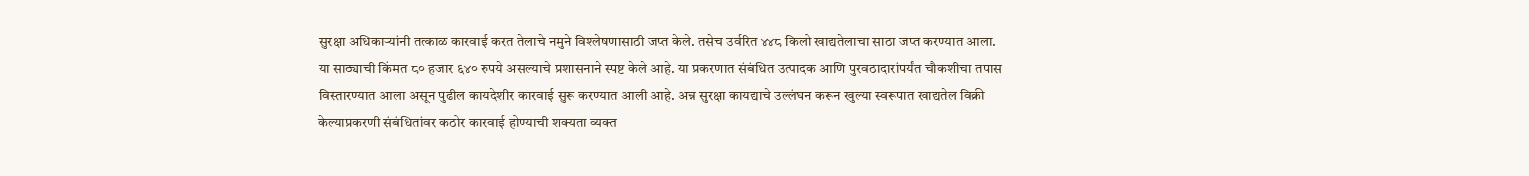सुरक्षा अधिकाऱ्यांनी तत्काळ कारवाई करत तेलाचे नमुने विश्लेषणासाठी जप्त केले. तसेच उर्वरित ४४८ किलो खाद्यतेलाचा साठा जप्त करण्यात आला.
या साठ्याची किंमत ८० हजार ६४० रुपये असल्याचे प्रशासनाने स्पष्ट केले आहे. या प्रकरणात संबंधित उत्पादक आणि पुरवठादारांपर्यंत चौकशीचा तपास विस्तारण्यात आला असून पुढील कायदेशीर कारवाई सुरू करण्यात आली आहे. अन्न सुरक्षा कायद्याचे उल्लंघन करून खुल्या स्वरूपात खाद्यतेल विक्री केल्याप्रकरणी संबंधितांवर कठोर कारवाई होण्याची शक्यता व्यक्त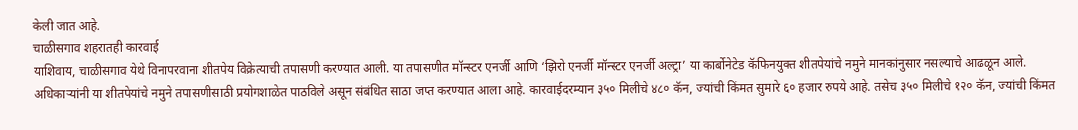केली जात आहे.
चाळीसगाव शहरातही कारवाई
याशिवाय, चाळीसगाव येथे विनापरवाना शीतपेय विक्रेत्याची तपासणी करण्यात आली. या तपासणीत मॉन्स्टर एनर्जी आणि ‘झिरो एनर्जी मॉन्स्टर एनर्जी अल्ट्रा’ या कार्बोनेटेड कॅफिनयुक्त शीतपेयांचे नमुने मानकांनुसार नसल्याचे आढळून आले. अधिकाऱ्यांनी या शीतपेयांचे नमुने तपासणीसाठी प्रयोगशाळेत पाठविले असून संबंधित साठा जप्त करण्यात आला आहे. कारवाईदरम्यान ३५० मिलीचे ४८० कॅन, ज्यांची किंमत सुमारे ६० हजार रुपये आहे. तसेच ३५० मिलीचे १२० कॅन, ज्यांची किंमत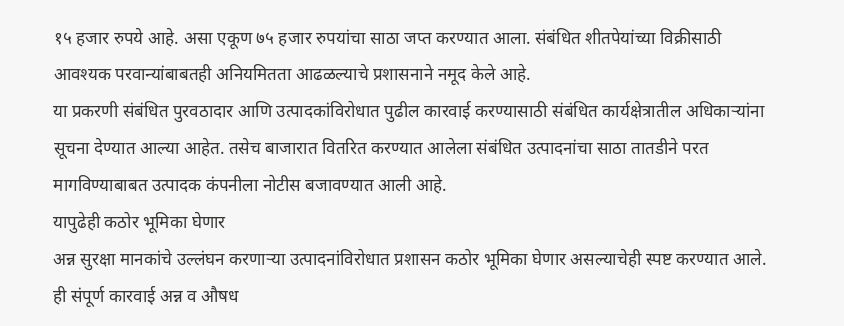१५ हजार रुपये आहे. असा एकूण ७५ हजार रुपयांचा साठा जप्त करण्यात आला. संबंधित शीतपेयांच्या विक्रीसाठी आवश्यक परवान्यांबाबतही अनियमितता आढळल्याचे प्रशासनाने नमूद केले आहे.
या प्रकरणी संबंधित पुरवठादार आणि उत्पादकांविरोधात पुढील कारवाई करण्यासाठी संबंधित कार्यक्षेत्रातील अधिकाऱ्यांना सूचना देण्यात आल्या आहेत. तसेच बाजारात वितरित करण्यात आलेला संबंधित उत्पादनांचा साठा तातडीने परत मागविण्याबाबत उत्पादक कंपनीला नोटीस बजावण्यात आली आहे.
यापुढेही कठोर भूमिका घेणार
अन्न सुरक्षा मानकांचे उल्लंघन करणाऱ्या उत्पादनांविरोधात प्रशासन कठोर भूमिका घेणार असल्याचेही स्पष्ट करण्यात आले. ही संपूर्ण कारवाई अन्न व औषध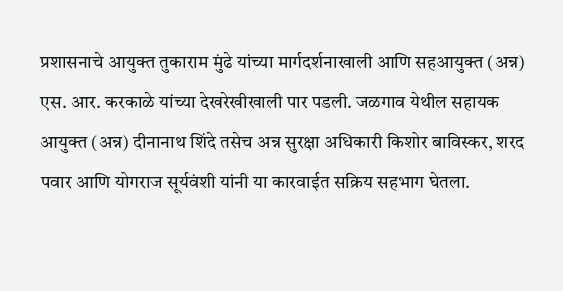प्रशासनाचे आयुक्त तुकाराम मुंढे यांच्या मार्गदर्शनाखाली आणि सहआयुक्त (अन्न) एस. आर. करकाळे यांच्या देखरेखीखाली पार पडली. जळगाव येथील सहायक आयुक्त (अन्न) दीनानाथ शिंदे तसेच अन्न सुरक्षा अधिकारी किशोर बाविस्कर, शरद पवार आणि योगराज सूर्यवंशी यांनी या कारवाईत सक्रिय सहभाग घेतला.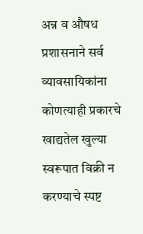अन्न व औषध प्रशासनाने सर्व व्यावसायिकांना कोणत्याही प्रकारचे खाद्यतेल खुल्या स्वरूपात विक्री न करण्याचे स्पष्ट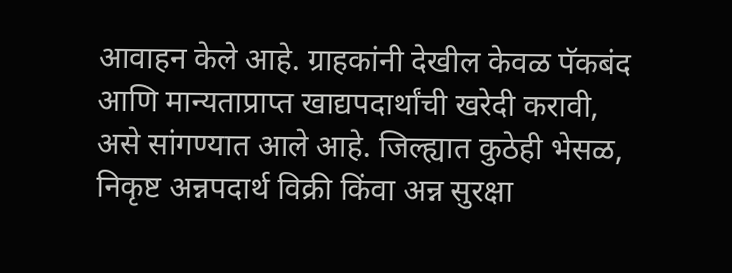आवाहन केले आहे. ग्राहकांनी देखील केवळ पॅकबंद आणि मान्यताप्राप्त खाद्यपदार्थांची खरेदी करावी, असे सांगण्यात आले आहे. जिल्ह्यात कुठेही भेसळ, निकृष्ट अन्नपदार्थ विक्री किंवा अन्न सुरक्षा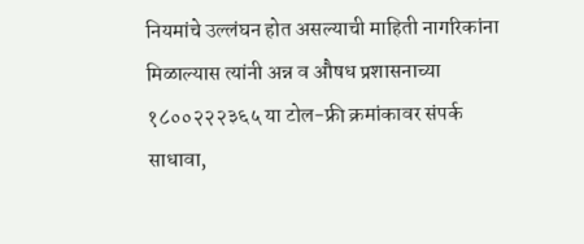नियमांचे उल्लंघन होत असल्याची माहिती नागरिकांना मिळाल्यास त्यांनी अन्न व औषध प्रशासनाच्या १८००२२२३६५ या टोल-फ्री क्रमांकावर संपर्क साधावा,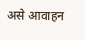असे आवाहन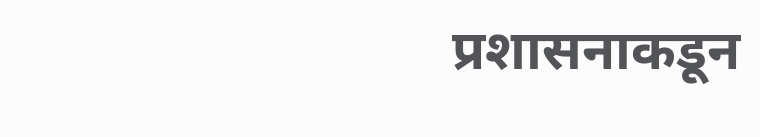प्रशासनाकडून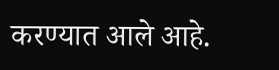करण्यात आले आहे.